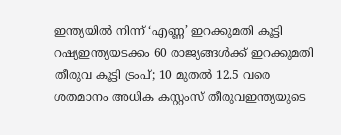ഇന്ത്യയിൽ നിന്ന് ‘എണ്ണ’ ഇറക്കുമതി കൂട്ടി റഷ്യഇന്ത്യയടക്കം 60 രാജ്യങ്ങൾക്ക് ഇറക്കുമതി തീരുവ കൂട്ടി ട്രംപ്; 10 മുതൽ 12.5 വരെ ശതമാനം അധിക കസ്റ്റംസ് തീരുവഇന്ത്യയുടെ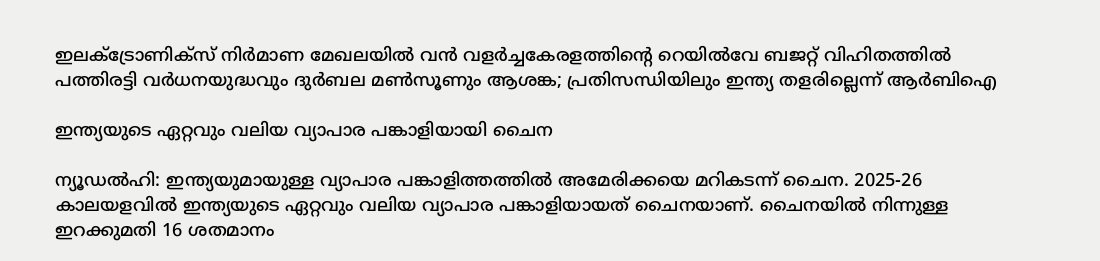ഇലക്‌ട്രോണിക്സ് നിർമാണ മേഖലയിൽ വൻ വളർച്ചകേരളത്തിന്റെ റെയിൽവേ ബജറ്റ് വിഹിതത്തിൽ പത്തിരട്ടി വർധനയുദ്ധവും ദുർബല മൺസൂണും ആശങ്ക; പ്രതിസന്ധിയിലും ഇന്ത്യ തളരില്ലെന്ന് ആർബിഐ

ഇന്ത്യയുടെ ഏറ്റവും വലിയ വ്യാപാര പങ്കാളിയായി ചൈന

ന്യൂഡൽഹി: ഇന്ത്യയുമായുള്ള വ്യാപാര പങ്കാളിത്തത്തിൽ അമേരിക്കയെ മറികടന്ന് ചൈന. 2025-26 കാലയളവിൽ ഇന്ത്യയുടെ ഏറ്റവും വലിയ വ്യാപാര പങ്കാളിയായത് ചൈനയാണ്. ചൈനയിൽ നിന്നുള്ള ഇറക്കുമതി 16 ശതമാനം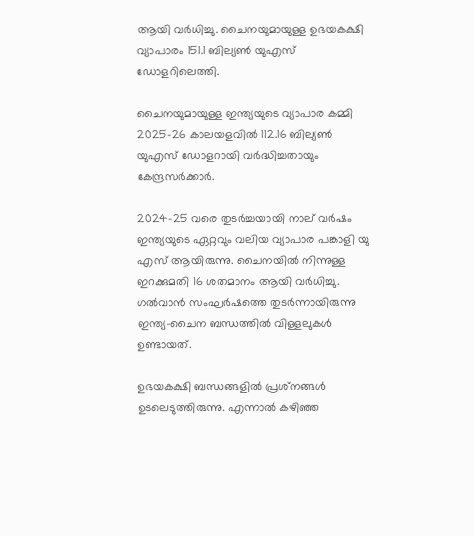ആയി വർധിച്ചു. ചൈനയുമായുള്ള ഉഭയകക്ഷി വ്യാപാരം 151.1 ബില്യൺ യുഎസ് ഡോളറിലെത്തി.

ചൈനയുമായുള്ള ഇന്ത്യയുടെ വ്യാപാര കമ്മി 2025-26 കാലയളവിൽ 112.16 ബില്യൺ യുഎസ് ഡോളറായി വർദ്ധിച്ചതായും കേന്ദ്രസർക്കാർ.

2024-25 വരെ തുടർച്ചയായി നാല് വർഷം ഇന്ത്യയുടെ ഏറ്റവും വലിയ വ്യാപാര പങ്കാളി യു എസ് ആയിരുന്നു. ചൈനയിൽ നിന്നുള്ള ഇറക്കുമതി 16 ശതമാനം ആയി വർധിച്ചു. ഗൽവാൻ സംഘർഷത്തെ തുടർന്നായിരുന്നു ഇന്ത്യ-ചൈന ബന്ധത്തിൽ വിള്ളലുകൾ ഉണ്ടായത്.

ഉഭയകക്ഷി ബന്ധങ്ങളിൽ പ്രശ്‌നങ്ങൾ ഉടലെടുത്തിരുന്നു. എന്നാൽ കഴിഞ്ഞ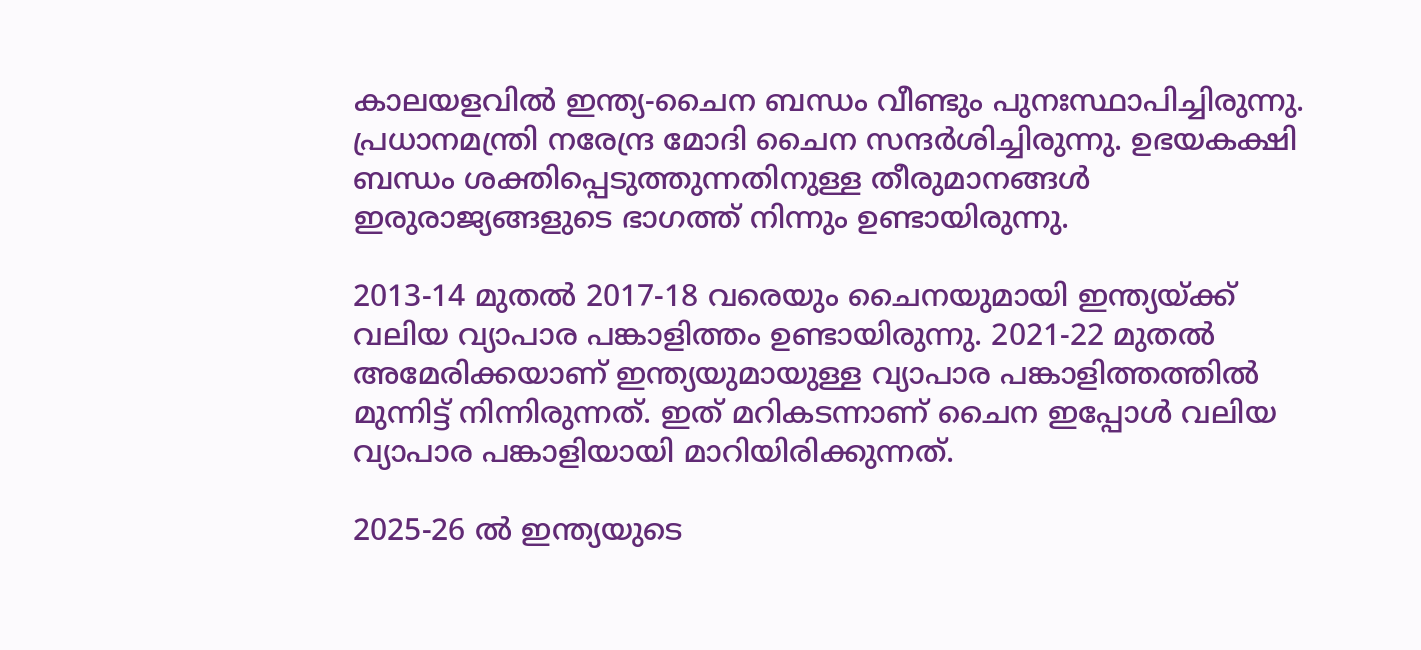കാലയളവിൽ ഇന്ത്യ-ചൈന ബന്ധം വീണ്ടും പുനഃസ്ഥാപിച്ചിരുന്നു. പ്രധാനമന്ത്രി നരേന്ദ്ര മോദി ചൈന സന്ദർശിച്ചിരുന്നു. ഉഭയകക്ഷി ബന്ധം ശക്തിപ്പെടുത്തുന്നതിനുള്ള തീരുമാനങ്ങൾ ഇരുരാജ്യങ്ങളുടെ ഭാഗത്ത് നിന്നും ഉണ്ടായിരുന്നു.

2013-14 മുതൽ 2017-18 വരെയും ചൈനയുമായി ഇന്ത്യയ്ക്ക് വലിയ വ്യാപാര പങ്കാളിത്തം ഉണ്ടായിരുന്നു. 2021-22 മുതൽ അമേരിക്കയാണ് ഇന്ത്യയുമായുള്ള വ്യാപാര പങ്കാളിത്തത്തിൽ മുന്നിട്ട് നിന്നിരുന്നത്. ഇത് മറികടന്നാണ് ചൈന ഇപ്പോൾ വലിയ വ്യാപാര പങ്കാളിയായി മാറിയിരിക്കുന്നത്.

2025-26 ൽ ഇന്ത്യയുടെ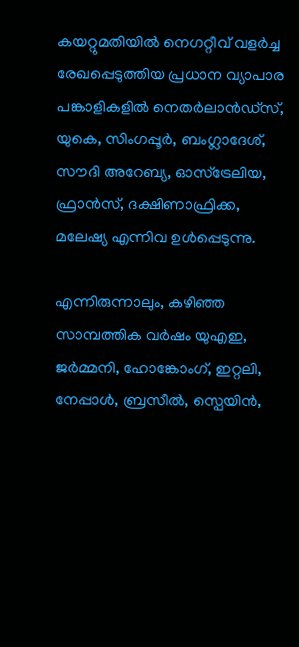കയറ്റുമതിയിൽ നെഗറ്റീവ് വളർച്ച രേഖപ്പെടുത്തിയ പ്രധാന വ്യാപാര പങ്കാളികളിൽ നെതർലാൻഡ്‌സ്, യുകെ, സിംഗപ്പൂർ, ബംഗ്ലാദേശ്, സൗദി അറേബ്യ, ഓസ്‌ട്രേലിയ, ഫ്രാൻസ്, ദക്ഷിണാഫ്രിക്ക, മലേഷ്യ എന്നിവ ഉൾപ്പെടുന്നു.

എന്നിരുന്നാലും, കഴിഞ്ഞ സാമ്പത്തിക വർഷം യുഎഇ, ജർമ്മനി, ഹോങ്കോംഗ്, ഇറ്റലി, നേപ്പാൾ, ബ്രസീൽ, സ്പെയിൻ,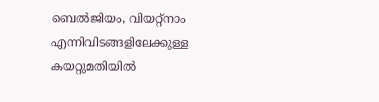ബെൽജിയം, വിയറ്റ്നാം എന്നിവിടങ്ങളിലേക്കുള്ള കയറ്റുമതിയിൽ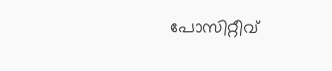പോസിറ്റീവ്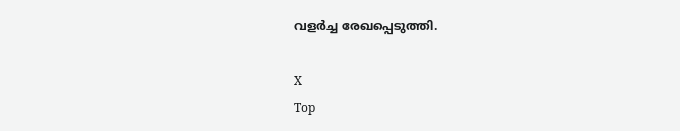വളർച്ച രേഖപ്പെടുത്തി.

X
Top